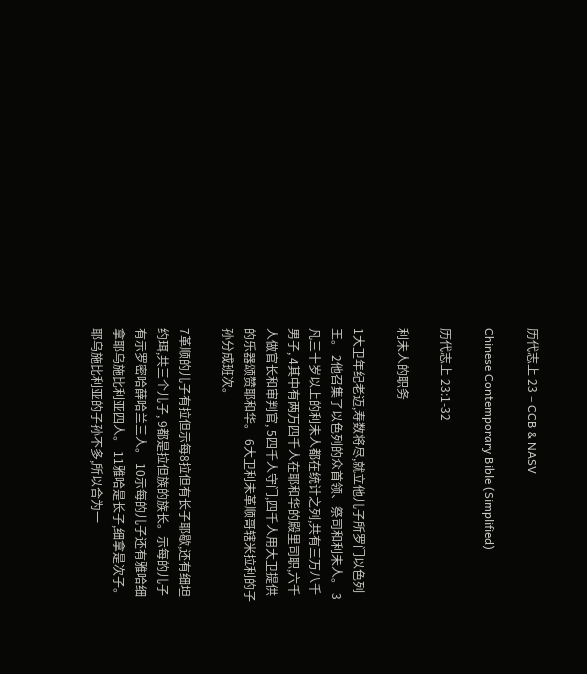历代志上 23 – CCB & NASV

Chinese Contemporary Bible (Simplified)

历代志上 23:1-32

利未人的职务

1大卫年纪老迈,寿数将尽,就立他儿子所罗门以色列王。 2他召集了以色列的众首领、祭司和利未人。 3凡三十岁以上的利未人都在统计之列,共有三万八千男子, 4其中有两万四千人在耶和华的殿里司职,六千人做官长和审判官, 5四千人守门,四千人用大卫提供的乐器颂赞耶和华。 6大卫利未革顺哥辖米拉利的子孙分成班次。

7革顺的儿子有拉但示每8拉但有长子耶歇,还有细坦约珥,共三个儿子, 9都是拉但族的族长。示每的儿子有示罗密哈薛哈兰三人。 10示每的儿子还有雅哈细拿耶乌施比利亚四人。 11雅哈是长子,细拿是次子。耶乌施比利亚的子孙不多,所以合为一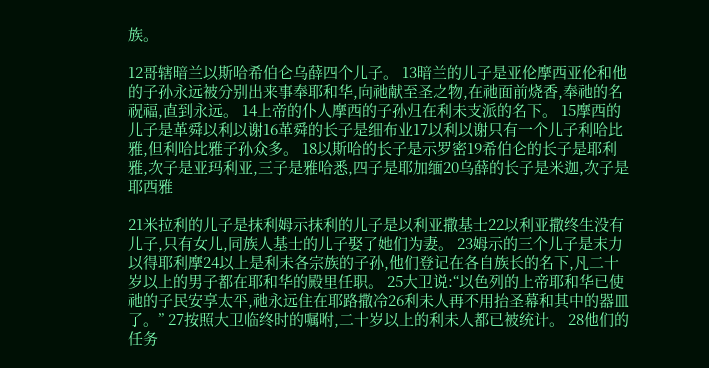族。

12哥辖暗兰以斯哈希伯仑乌薛四个儿子。 13暗兰的儿子是亚伦摩西亚伦和他的子孙永远被分别出来事奉耶和华,向祂献至圣之物,在祂面前烧香,奉祂的名祝福,直到永远。 14上帝的仆人摩西的子孙归在利未支派的名下。 15摩西的儿子是革舜以利以谢16革舜的长子是细布业17以利以谢只有一个儿子利哈比雅,但利哈比雅子孙众多。 18以斯哈的长子是示罗密19希伯仑的长子是耶利雅,次子是亚玛利亚,三子是雅哈悉,四子是耶加缅20乌薛的长子是米迦,次子是耶西雅

21米拉利的儿子是抹利姆示抹利的儿子是以利亚撒基士22以利亚撒终生没有儿子,只有女儿,同族人基士的儿子娶了她们为妻。 23姆示的三个儿子是末力以得耶利摩24以上是利未各宗族的子孙,他们登记在各自族长的名下,凡二十岁以上的男子都在耶和华的殿里任职。 25大卫说:“以色列的上帝耶和华已使祂的子民安享太平,祂永远住在耶路撒冷26利未人再不用抬圣幕和其中的器皿了。” 27按照大卫临终时的嘱咐,二十岁以上的利未人都已被统计。 28他们的任务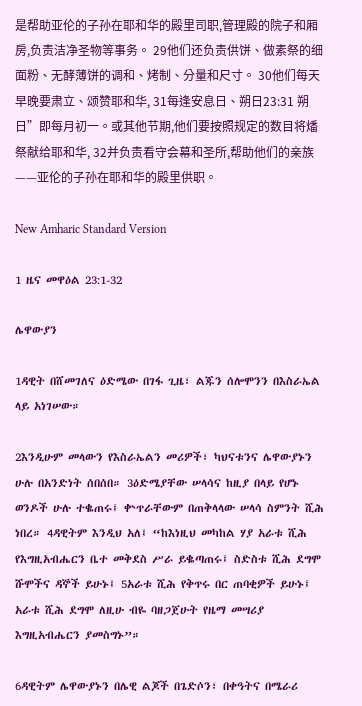是帮助亚伦的子孙在耶和华的殿里司职,管理殿的院子和厢房,负责洁净圣物等事务。 29他们还负责供饼、做素祭的细面粉、无酵薄饼的调和、烤制、分量和尺寸。 30他们每天早晚要肃立、颂赞耶和华, 31每逢安息日、朔日23:31 朔日”即每月初一。或其他节期,他们要按照规定的数目将燔祭献给耶和华, 32并负责看守会幕和圣所,帮助他们的亲族——亚伦的子孙在耶和华的殿里供职。

New Amharic Standard Version

1 ዜና መዋዕል 23:1-32

ሌዋውያን

1ዳዊት በሸመገለና ዕድሜው በገፋ ጊዜ፣ ልጁን ሰሎሞንን በእስራኤል ላይ አነገሠው።

2እንዲሁም መላውን የእስራኤልን መሪዎች፣ ካህናቱንና ሌዋውያኑን ሁሉ በአንድነት ሰበሰበ። 3ዕድሜያቸው ሠላሳና ከዚያ በላይ የሆኑ ወንዶች ሁሉ ተቈጠሩ፤ ቍጥራቸውም በጠቅላላው ሠላሳ ስምንት ሺሕ ነበረ። 4ዳዊትም እንዲህ አለ፤ “ከእነዚህ መካከል ሃያ አራቱ ሺሕ የእግዚአብሔርን ቤተ መቅደስ ሥራ ይቈጣጠሩ፤ ስድስቱ ሺሕ ደግሞ ሹሞችና ዳኞች ይሁኑ፤ 5አራቱ ሺሕ የቅጥሩ በር ጠባቂዎች ይሁኑ፤ አራቱ ሺሕ ደግሞ ለዚሁ ብዬ ባዘጋጀሁት የዜማ መሣሪያ እግዚአብሔርን ያመስግኑ”።

6ዳዊትም ሌዋውያኑን በሌዊ ልጆች በጌድሶን፣ በቀዓትና በሜራሪ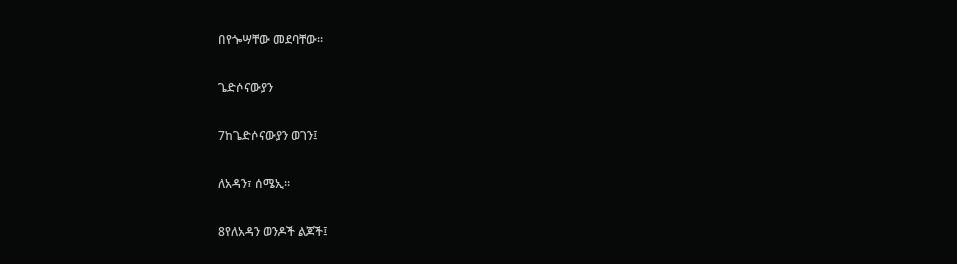በየጐሣቸው መደባቸው።

ጌድሶናውያን

7ከጌድሶናውያን ወገን፤

ለአዳን፣ ሰሜኢ።

8የለአዳን ወንዶች ልጆች፤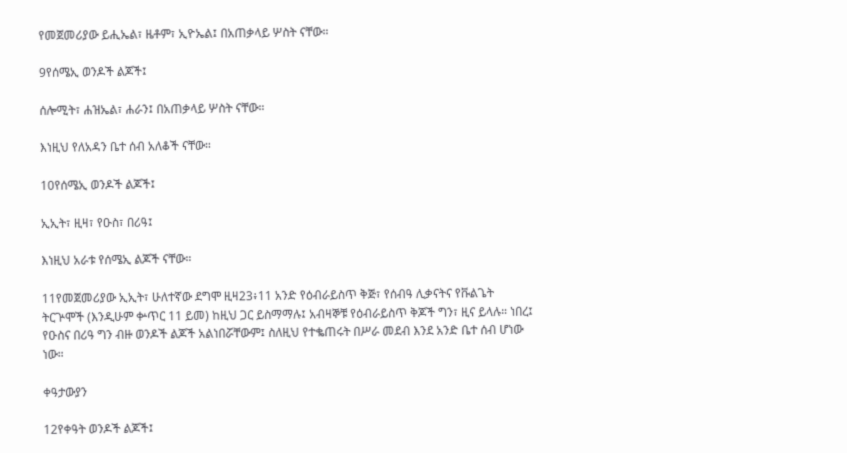የመጀመሪያው ይሒኤል፣ ዜቶም፣ ኢዮኤል፤ በአጠቃላይ ሦስት ናቸው።

9የሰሜኢ ወንዶች ልጆች፤

ሰሎሚት፣ ሐዝኤል፣ ሐራን፤ በአጠቃላይ ሦስት ናቸው።

እነዚህ የለአዳን ቤተ ሰብ አለቆች ናቸው።

10የሰሜኢ ወንዶች ልጆች፤

ኢኢት፣ ዚዛ፣ የዑስ፣ በሪዓ፤

እነዚህ አራቱ የሰሜኢ ልጆች ናቸው።

11የመጀመሪያው ኢኢት፣ ሁለተኛው ደግሞ ዚዛ23፥11 አንድ የዕብራይስጥ ቅጅ፣ የሰብዓ ሊቃናትና የቩልጌት ትርጕሞች (እንዲሁም ቍጥር 11 ይመ) ከዚህ ጋር ይስማማሉ፤ አብዛኞቹ የዕብራይስጥ ቅጆች ግን፣ ዚና ይላሉ። ነበረ፤ የዑስና በሪዓ ግን ብዙ ወንዶች ልጆች አልነበሯቸውም፤ ስለዚህ የተቈጠሩት በሥራ መደብ እንደ አንድ ቤተ ሰብ ሆነው ነው።

ቀዓታውያን

12የቀዓት ወንዶች ልጆች፤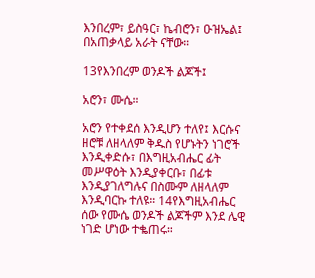እንበረም፣ ይስዓር፣ ኬብሮን፣ ዑዝኤል፤ በአጠቃላይ አራት ናቸው።

13የእንበረም ወንዶች ልጆች፤

አሮን፣ ሙሴ።

አሮን የተቀደሰ እንዲሆን ተለየ፤ እርሱና ዘሮቹ ለዘላለም ቅዱስ የሆኑትን ነገሮች እንዲቀድሱ፣ በእግዚአብሔር ፊት መሥዋዕት እንዲያቀርቡ፣ በፊቱ እንዲያገለግሉና በስሙም ለዘላለም እንዲባርኩ ተለዩ። 14የእግዚአብሔር ሰው የሙሴ ወንዶች ልጆችም እንደ ሌዊ ነገድ ሆነው ተቈጠሩ።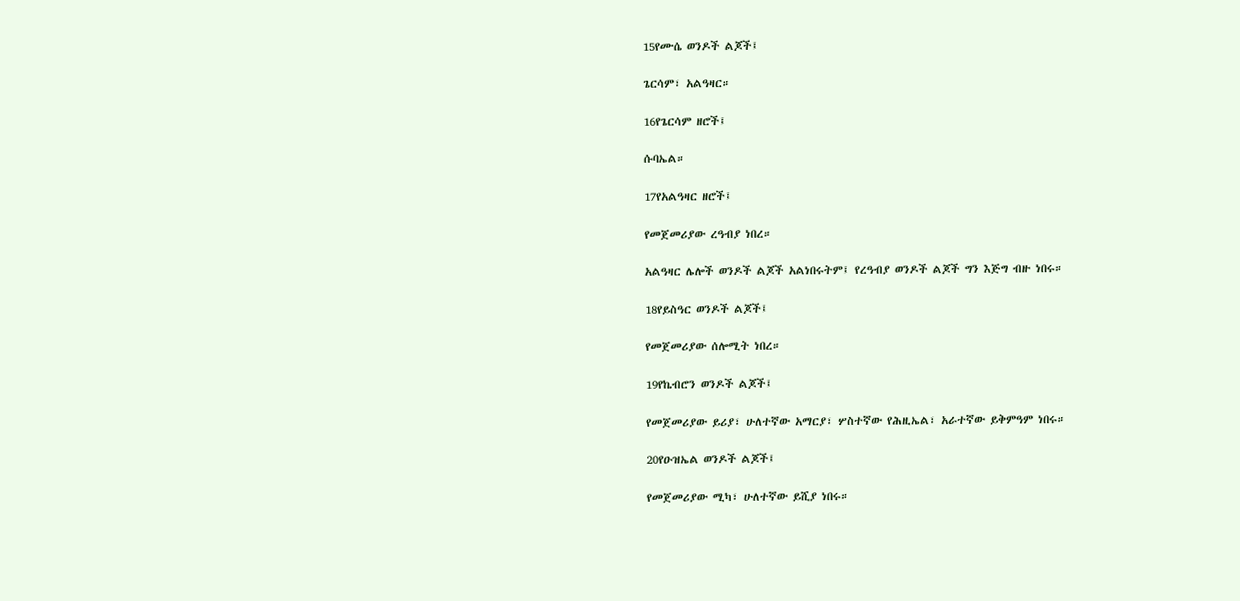15የሙሴ ወንዶች ልጆች፤

ጌርሳም፣ አልዓዛር።

16የጌርሳም ዘሮች፤

ሱባኤል።

17የአልዓዛር ዘሮች፤

የመጀመሪያው ረዓብያ ነበረ።

አልዓዛር ሌሎች ወንዶች ልጆች አልነበሩትም፤ የረዓብያ ወንዶች ልጆች ግን እጅግ ብዙ ነበሩ።

18የይስዓር ወንዶች ልጆች፤

የመጀመሪያው ሰሎሚት ነበረ።

19የኬብሮን ወንዶች ልጆች፤

የመጀመሪያው ይሪያ፣ ሁለተኛው አማርያ፣ ሦስተኛው የሕዚኤል፣ አራተኛው ይቅምዓም ነበሩ።

20የዑዝኤል ወንዶች ልጆች፤

የመጀመሪያው ሚካ፣ ሁለተኛው ይሺያ ነበሩ።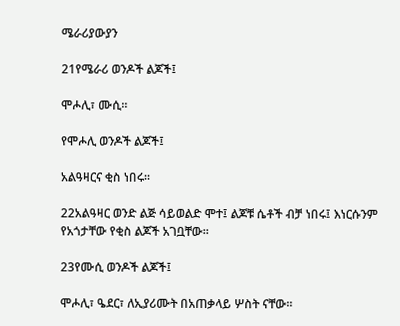ሜራሪያውያን

21የሜራሪ ወንዶች ልጆች፤

ሞሖሊ፣ ሙሲ።

የሞሖሊ ወንዶች ልጆች፤

አልዓዛርና ቂስ ነበሩ።

22አልዓዛር ወንድ ልጅ ሳይወልድ ሞተ፤ ልጆቹ ሴቶች ብቻ ነበሩ፤ እነርሱንም የአጎታቸው የቂስ ልጆች አገቧቸው።

23የሙሲ ወንዶች ልጆች፤

ሞሖሊ፣ ዔደር፣ ለኢያሪሙት በአጠቃላይ ሦስት ናቸው።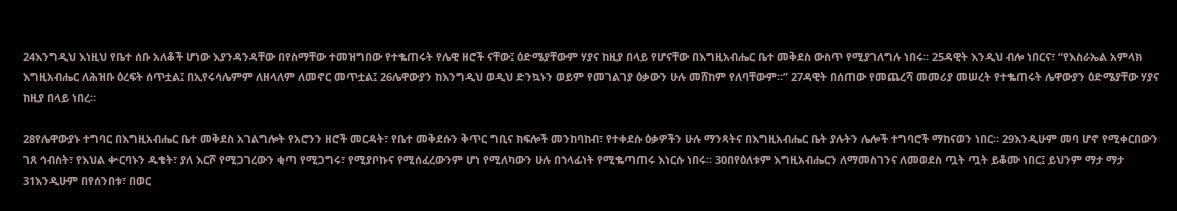24እንግዲህ እነዚህ የቤተ ሰቡ አለቆች ሆነው እያንዳንዳቸው በየስማቸው ተመዝግበው የተቈጠሩት የሌዊ ዘሮች ናቸው፤ ዕድሜያቸውም ሃያና ከዚያ በላይ የሆናቸው በእግዚአብሔር ቤተ መቅደስ ውስጥ የሚያገለግሉ ነበሩ። 25ዳዊት እንዲህ ብሎ ነበርና፣ “የእስራኤል አምላክ እግዚአብሔር ለሕዝቡ ዕረፍት ሰጥቷል፤ በኢየሩሳሌምም ለዘላለም ለመኖር መጥቷል፤ 26ሌዋውያን ከእንግዲህ ወዲህ ድንኳኑን ወይም የመገልገያ ዕቃውን ሁሉ መሸከም የለባቸውም።” 27ዳዊት በሰጠው የመጨረሻ መመሪያ መሠረት የተቈጠሩት ሌዋውያን ዕድሜያቸው ሃያና ከዚያ በላይ ነበረ።

28የሌዋውያኑ ተግባር በእግዚአብሔር ቤተ መቅደስ አገልግሎት የአሮንን ዘሮች መርዳት፣ የቤተ መቅደሱን ቅጥር ግቢና ክፍሎች መንከባከብ፣ የተቀደሱ ዕቃዎችን ሁሉ ማንጻትና በእግዚአብሔር ቤት ያሉትን ሌሎች ተግባሮች ማከናወን ነበር። 29እንዲሁም መባ ሆኖ የሚቀርበውን ገጸ ኅብስት፣ የእህል ቍርባኑን ዱቄት፣ ያለ እርሾ የሚጋገረውን ቂጣ የሚጋግሩ፣ የሚያቦኩና የሚሰፈረውንም ሆነ የሚለካውን ሁሉ በኀላፊነት የሚቈጣጠሩ እነርሱ ነበሩ። 30በየዕለቱም እግዚአብሔርን ለማመስገንና ለመወደስ ጧት ጧት ይቆሙ ነበር፤ ይህንም ማታ ማታ 31እንዲሁም በየሰንበቱ፣ በወር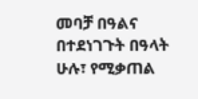መባቻ በዓልና በተደነገጉት በዓላት ሁሉ፣ የሚቃጠል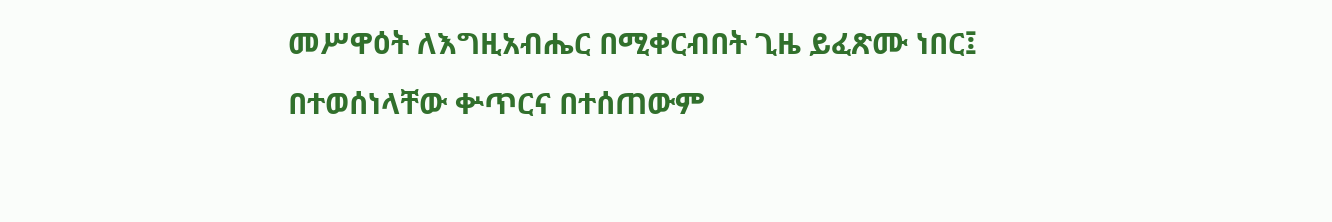መሥዋዕት ለእግዚአብሔር በሚቀርብበት ጊዜ ይፈጽሙ ነበር፤ በተወሰነላቸው ቍጥርና በተሰጠውም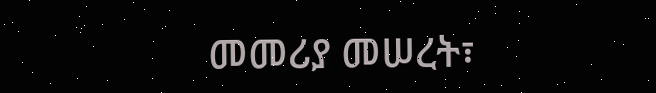መመሪያ መሠረት፣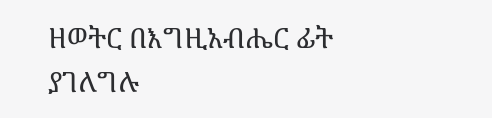ዘወትር በእግዚአብሔር ፊት ያገለግሉ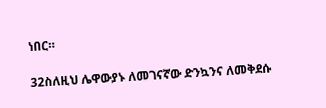ነበር።

32ስለዚህ ሌዋውያኑ ለመገናኛው ድንኳንና ለመቅደሱ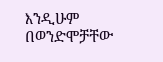እንዲሁም በወንድሞቻቸው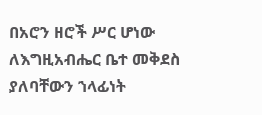በአሮን ዘሮች ሥር ሆነው ለእግዚአብሔር ቤተ መቅደስ ያለባቸውን ኀላፊነት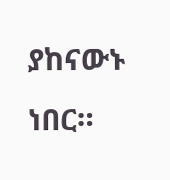ያከናውኑ ነበር።